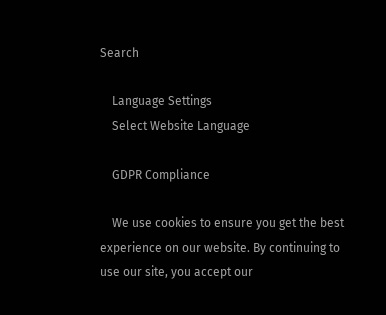Search

    Language Settings
    Select Website Language

    GDPR Compliance

    We use cookies to ensure you get the best experience on our website. By continuing to use our site, you accept our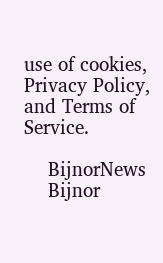use of cookies, Privacy Policy, and Terms of Service.

    BijnorNews
    Bijnor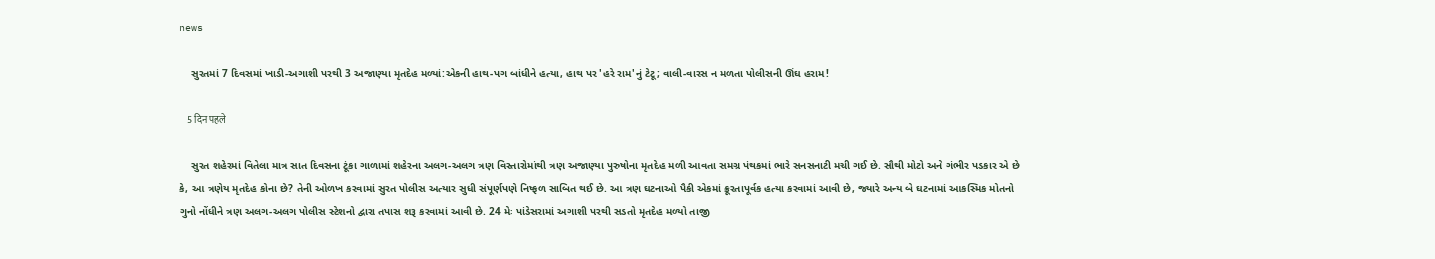news

    સુરતમાં 7 દિવસમાં ખાડી-અગાશી પરથી 3 અજાણ્યા મૃતદેહ મળ્યાં:એકની હાથ-પગ બાંધીને હત્યા, હાથ પર 'હરે રામ'નું ટેટૂ; વાલી-વારસ ન મળતા પોલીસની ઊંઘ હરામ!

    5 दिन पहले

    સુરત શહેરમાં વિતેલા માત્ર સાત દિવસના ટૂંકા ગાળામાં શહેરના અલગ-અલગ ત્રણ વિસ્તારોમાંથી ત્રણ અજાણ્યા પુરુષોના મૃતદેહ મળી આવતા સમગ્ર પંથકમાં ભારે સનસનાટી મચી ગઈ છે. સૌથી મોટો અને ગંભીર પડકાર એ છે કે, આ ત્રણેય મૃતદેહ કોના છે? તેની ઓળખ કરવામાં સુરત પોલીસ અત્યાર સુધી સંપૂર્ણપણે નિષ્ફળ સાબિત થઈ છે. આ ત્રણ ઘટનાઓ પૈકી એકમાં ક્રૂરતાપૂર્વક હત્યા કરવામાં આવી છે, જ્યારે અન્ય બે ઘટનામાં આકસ્મિક મોતનો ગુનો નોંધીને ત્રણ અલગ-અલગ પોલીસ સ્ટેશનો દ્વારા તપાસ શરૂ કરવામાં આવી છે. 24 મેઃ પાંડેસરામાં અગાશી પરથી સડતો મૃતદેહ મળ્યો તાજી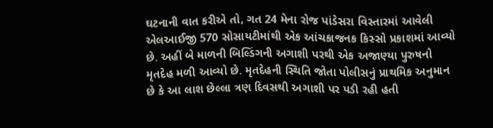ઘટનાની વાત કરીએ તો, ગત 24 મેના રોજ પાંડેસરા વિસ્તારમાં આવેલી એલઆઈજી 570 સોસાયટીમાંથી એક આંચકાજનક કિસ્સો પ્રકાશમાં આવ્યો છે. અહીં બે માળની બિલ્ડિંગની અગાશી પરથી એક અજાણ્યા પુરુષનો મૃતદેહ મળી આવ્યો છે. મૃતદેહની સ્થિતિ જોતા પોલીસનું પ્રાથમિક અનુમાન છે કે આ લાશ છેલ્લા ત્રણ દિવસથી અગાશી પર પડી રહી હતી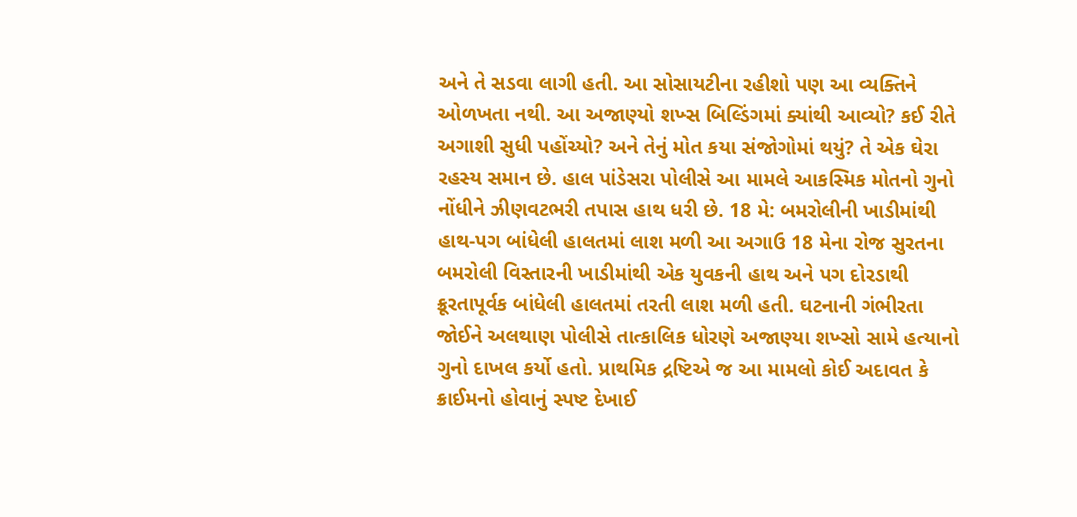અને તે સડવા લાગી હતી. આ સોસાયટીના રહીશો પણ આ વ્યક્તિને ઓળખતા નથી. આ અજાણ્યો શખ્સ બિલ્ડિંગમાં ક્યાંથી આવ્યો? કઈ રીતે અગાશી સુધી પહોંચ્યો? અને તેનું મોત કયા સંજોગોમાં થયું? તે એક ઘેરા રહસ્ય સમાન છે. હાલ પાંડેસરા પોલીસે આ મામલે આકસ્મિક મોતનો ગુનો નોંધીને ઝીણવટભરી તપાસ હાથ ધરી છે. 18 મે: બમરોલીની ખાડીમાંથી હાથ-પગ બાંધેલી હાલતમાં લાશ મળી આ અગાઉ 18 મેના રોજ સુરતના બમરોલી વિસ્તારની ખાડીમાંથી એક યુવકની હાથ અને પગ દોરડાથી ક્રૂરતાપૂર્વક બાંધેલી હાલતમાં તરતી લાશ મળી હતી. ઘટનાની ગંભીરતા જોઈને અલથાણ પોલીસે તાત્કાલિક ધોરણે અજાણ્યા શખ્સો સામે હત્યાનો ગુનો દાખલ કર્યો હતો. પ્રાથમિક દ્રષ્ટિએ જ આ મામલો કોઈ અદાવત કે ક્રાઈમનો હોવાનું સ્પષ્ટ દેખાઈ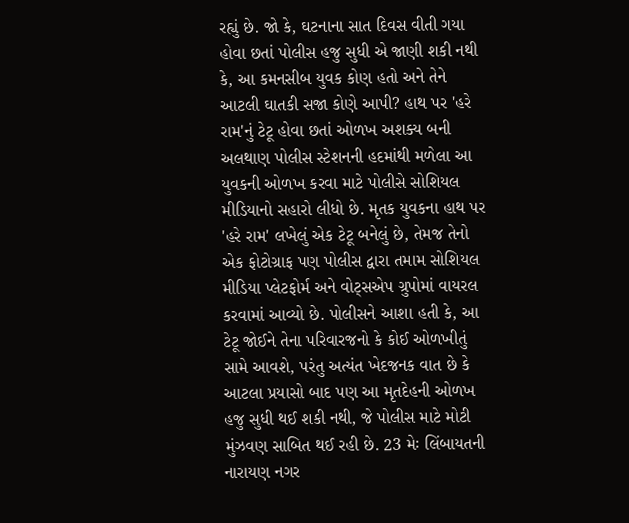રહ્યું છે. જો કે, ઘટનાના સાત દિવસ વીતી ગયા હોવા છતાં પોલીસ હજુ સુધી એ જાણી શકી નથી કે, આ કમનસીબ યુવક કોણ હતો અને તેને આટલી ઘાતકી સજા કોણે આપી? હાથ પર 'હરે રામ'નું ટેટૂ હોવા છતાં ઓળખ અશક્ય બની અલથાણ પોલીસ સ્ટેશનની હદમાંથી મળેલા આ યુવકની ઓળખ કરવા માટે પોલીસે સોશિયલ મીડિયાનો સહારો લીધો છે. મૃતક યુવકના હાથ પર 'હરે રામ' લખેલું એક ટેટૂ બનેલું છે, તેમજ તેનો એક ફોટોગ્રાફ પણ પોલીસ દ્વારા તમામ સોશિયલ મીડિયા પ્લેટફોર્મ અને વોટ્સએપ ગ્રુપોમાં વાયરલ કરવામાં આવ્યો છે. પોલીસને આશા હતી કે, આ ટેટૂ જોઈને તેના પરિવારજનો કે કોઈ ઓળખીતું સામે આવશે, પરંતુ અત્યંત ખેદજનક વાત છે કે આટલા પ્રયાસો બાદ પણ આ મૃતદેહની ઓળખ હજુ સુધી થઈ શકી નથી, જે પોલીસ માટે મોટી મુંઝવણ સાબિત થઈ રહી છે. 23 મેઃ લિંબાયતની નારાયણ નગર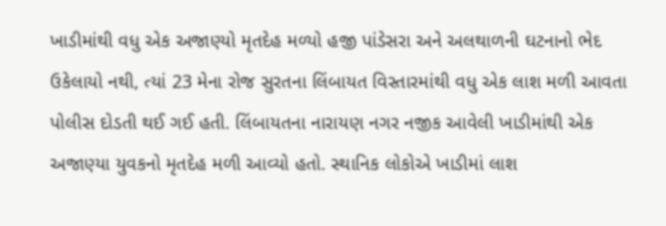ખાડીમાંથી વધુ એક અજાણ્યો મૃતદેહ મળ્યો હજી પાંડેસરા અને અલથાળની ઘટનાનો ભેદ ઉકેલાયો નથી, ત્યાં 23 મેના રોજ સુરતના લિંબાયત વિસ્તારમાંથી વધુ એક લાશ મળી આવતા પોલીસ દોડતી થઈ ગઈ હતી. લિંબાયતના નારાયણ નગર નજીક આવેલી ખાડીમાંથી એક અજાણ્યા યુવકનો મૃતદેહ મળી આવ્યો હતો. સ્થાનિક લોકોએ ખાડીમાં લાશ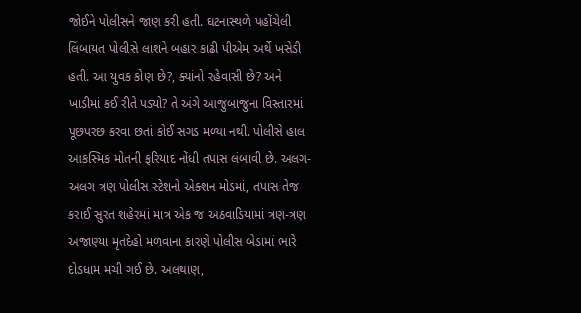જોઈને પોલીસને જાણ કરી હતી. ઘટનાસ્થળે પહોંચેલી લિંબાયત પોલીસે લાશને બહાર કાઢી પીએમ અર્થે ખસેડી હતી. આ યુવક કોણ છે?, ક્યાંનો રહેવાસી છે? અને ખાડીમાં કઈ રીતે પડ્યો? તે અંગે આજુબાજુના વિસ્તારમાં પૂછપરછ કરવા છતાં કોઈ સગડ મળ્યા નથી. પોલીસે હાલ આકસ્મિક મોતની ફરિયાદ નોંધી તપાસ લંબાવી છે. અલગ-અલગ ત્રણ પોલીસ સ્ટેશનો એક્શન મોડમાં, તપાસ તેજ કરાઈ સુરત શહેરમાં માત્ર એક જ અઠવાડિયામાં ત્રણ-ત્રણ અજાણ્યા મૃતદેહો મળવાના કારણે પોલીસ બેડામાં ભારે દોડધામ મચી ગઈ છે. અલથાણ,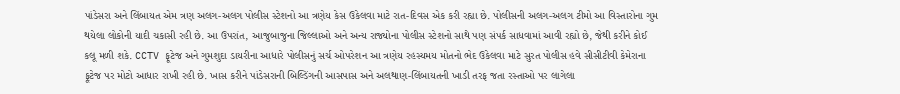પાંડેસરા અને લિંબાયત એમ ત્રણ અલગ-અલગ પોલીસ સ્ટેશનો આ ત્રણેય કેસ ઉકેલવા માટે રાત-દિવસ એક કરી રહ્યા છે. પોલીસની અલગ-અલગ ટીમો આ વિસ્તારોના ગુમ થયેલા લોકોની યાદી ચકાસી રહી છે. આ ઉપરાંત, આજુબાજુના જિલ્લાઓ અને અન્ય રાજ્યોના પોલીસ સ્ટેશનો સાથે પણ સંપર્ક સાધવામાં આવી રહ્યો છે, જેથી કરીને કોઈ કલૂ મળી શકે. CCTV ફૂટેજ અને ગુમશુદા ડાયરીના આધારે પોલીસનું સર્ચ ઓપરેશન આ ત્રણેય રહસ્યમય મોતનો ભેદ ઉકેલવા માટે સુરત પોલીસ હવે સીસીટીવી કેમેરાના ફૂટેજ પર મોટો આધાર રાખી રહી છે. ખાસ કરીને પાંડેસરાની બિલ્ડિંગની આસપાસ અને અલથાણ-લિંબાયતની ખાડી તરફ જતા રસ્તાઓ પર લાગેલા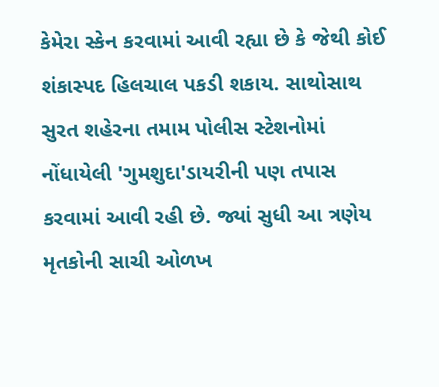કેમેરા સ્કેન કરવામાં આવી રહ્યા છે કે જેથી કોઈ શંકાસ્પદ હિલચાલ પકડી શકાય. સાથોસાથ સુરત શહેરના તમામ પોલીસ સ્ટેશનોમાં નોંધાયેલી 'ગુમશુદા'ડાયરીની પણ તપાસ કરવામાં આવી રહી છે. જ્યાં સુધી આ ત્રણેય મૃતકોની સાચી ઓળખ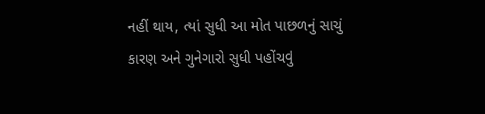નહીં થાય, ત્યાં સુધી આ મોત પાછળનું સાચું કારણ અને ગુનેગારો સુધી પહોંચવું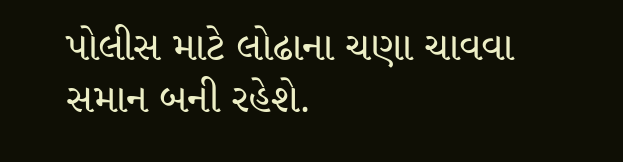પોલીસ માટે લોઢાના ચણા ચાવવા સમાન બની રહેશે.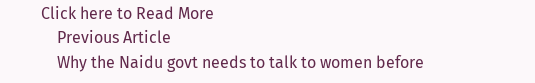Click here to Read More
    Previous Article
    Why the Naidu govt needs to talk to women before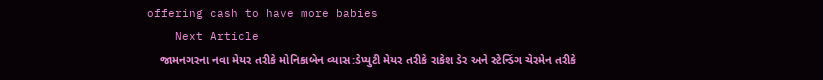offering cash to have more babies
    Next Article
    જામનગરના નવા મેયર તરીકે મોનિકાબેન વ્યાસ:ડેપ્યુટી મેયર તરીકે રાકેશ ડેર અને સ્ટેન્ડિંગ ચેરમેન તરીકે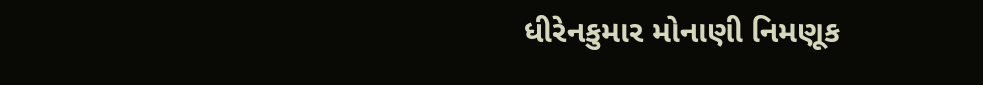ધીરેનકુમાર મોનાણી નિમણૂક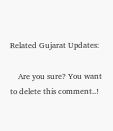Related Gujarat Updates:

    Are you sure? You want to delete this comment..!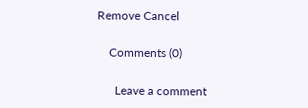Remove Cancel

    Comments (0)

      Leave a comment